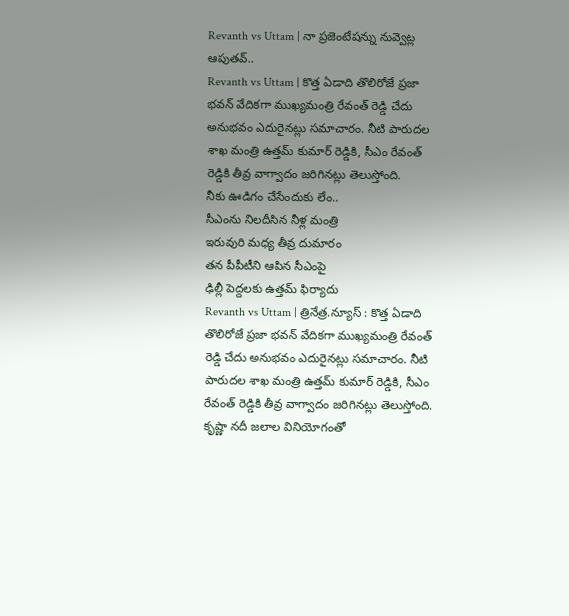Revanth vs Uttam | నా ప్రజెంటేషన్ను నువ్వెట్ల ఆపుతవ్..
Revanth vs Uttam | కొత్త ఏడాది తొలిరోజే ప్రజా భవన్ వేదికగా ముఖ్యమంత్రి రేవంత్ రెడ్డి చేదు అనుభవం ఎదురైనట్లు సమాచారం. నీటి పారుదల శాఖ మంత్రి ఉత్తమ్ కుమార్ రెడ్డికి, సీఎం రేవంత్ రెడ్డికి తీవ్ర వాగ్వాదం జరిగినట్లు తెలుస్తోంది.
నీకు ఊడిగం చేసేందుకు లేం..
సీఎంను నిలదీసిన నీళ్ల మంత్రి
ఇరువురి మధ్య తీవ్ర దుమారం
తన పీపీటీని ఆపిన సీఎంపై
ఢిల్లీ పెద్దలకు ఉత్తమ్ ఫిర్యాదు
Revanth vs Uttam | త్రినేత్ర.న్యూస్ : కొత్త ఏడాది తొలిరోజే ప్రజా భవన్ వేదికగా ముఖ్యమంత్రి రేవంత్ రెడ్డి చేదు అనుభవం ఎదురైనట్లు సమాచారం. నీటి పారుదల శాఖ మంత్రి ఉత్తమ్ కుమార్ రెడ్డికి, సీఎం రేవంత్ రెడ్డికి తీవ్ర వాగ్వాదం జరిగినట్లు తెలుస్తోంది. కృష్ణా నదీ జలాల వినియోగంతో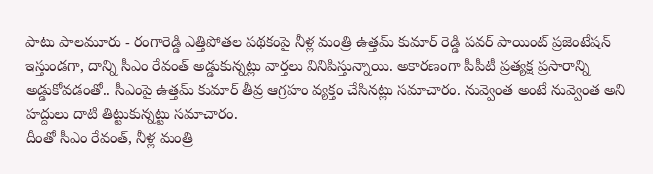పాటు పాలమూరు - రంగారెడ్డి ఎత్తిపోతల పథకంపై నీళ్ల మంత్రి ఉత్తమ్ కుమార్ రెడ్డి పవర్ పాయింట్ ప్రజెంటేషన్ ఇస్తుండగా, దాన్ని సీఎం రేవంత్ అడ్డుకున్నట్లు వార్తలు వినిపిస్తున్నాయి. అకారణంగా పీపీటీ ప్రత్యక్ష ప్రసారాన్ని అడ్డుకోవడంతో.. సీఎంపై ఉత్తమ్ కుమార్ తీవ్ర ఆగ్రహం వ్యక్తం చేసినట్లు సమాచారం. నువ్వెంత అంటే నువ్వెంత అని హద్దులు దాటి తిట్టుకున్నట్టు సమాచారం.
దీంతో సీఎం రేవంత్, నీళ్ల మంత్రి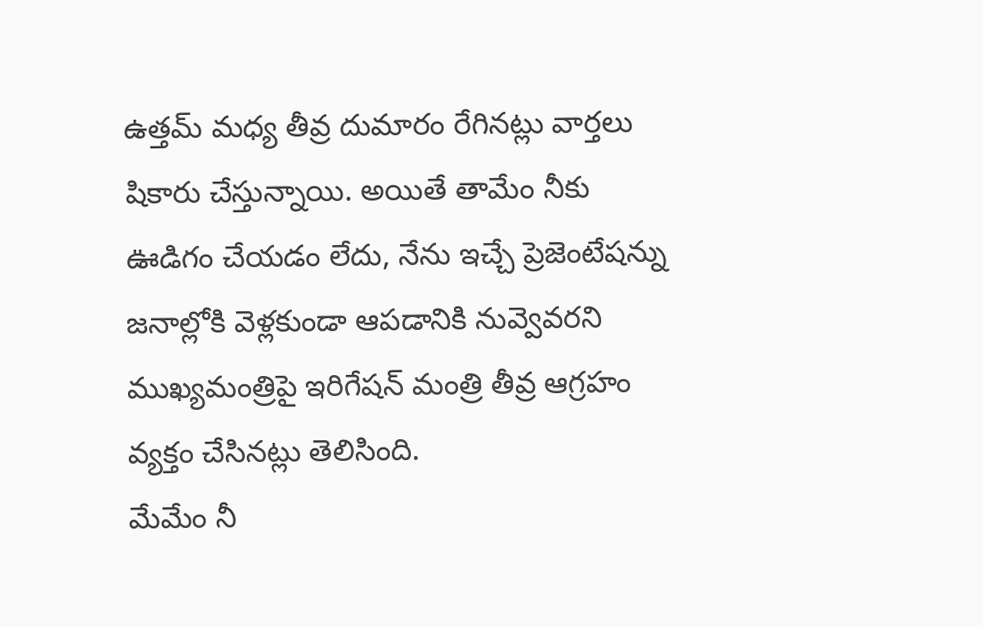ఉత్తమ్ మధ్య తీవ్ర దుమారం రేగినట్లు వార్తలు షికారు చేస్తున్నాయి. అయితే తామేం నీకు ఊడిగం చేయడం లేదు, నేను ఇచ్చే ప్రెజెంటేషన్ను జనాల్లోకి వెళ్లకుండా ఆపడానికి నువ్వెవరని ముఖ్యమంత్రిపై ఇరిగేషన్ మంత్రి తీవ్ర ఆగ్రహం వ్యక్తం చేసినట్లు తెలిసింది.
మేమేం నీ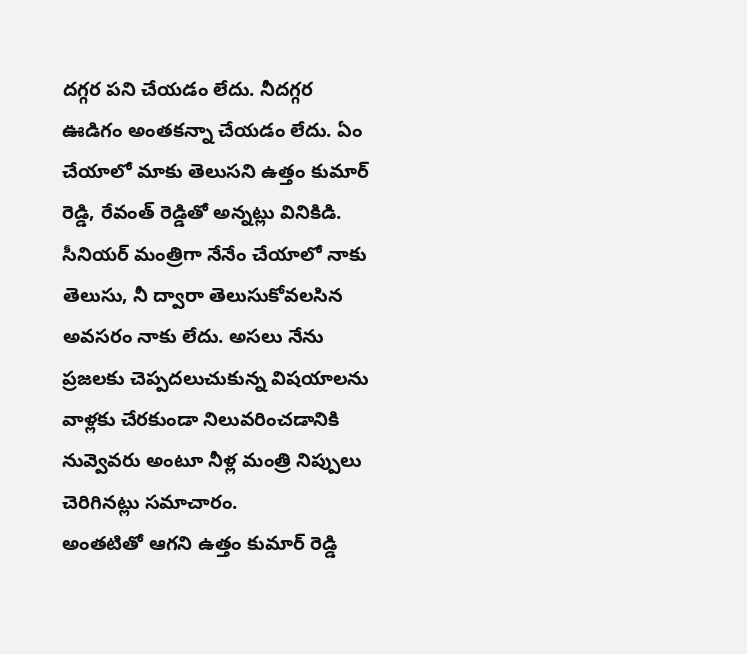దగ్గర పని చేయడం లేదు. నీదగ్గర ఊడిగం అంతకన్నా చేయడం లేదు. ఏం చేయాలో మాకు తెలుసని ఉత్తం కుమార్ రెడ్డి, రేవంత్ రెడ్డితో అన్నట్లు వినికిడి. సీనియర్ మంత్రిగా నేనేం చేయాలో నాకు తెలుసు, నీ ద్వారా తెలుసుకోవలసిన అవసరం నాకు లేదు. అసలు నేను ప్రజలకు చెప్పదలుచుకున్న విషయాలను వాళ్లకు చేరకుండా నిలువరించడానికి నువ్వెవరు అంటూ నీళ్ల మంత్రి నిప్పులు చెరిగినట్లు సమాచారం.
అంతటితో ఆగని ఉత్తం కుమార్ రెడ్డి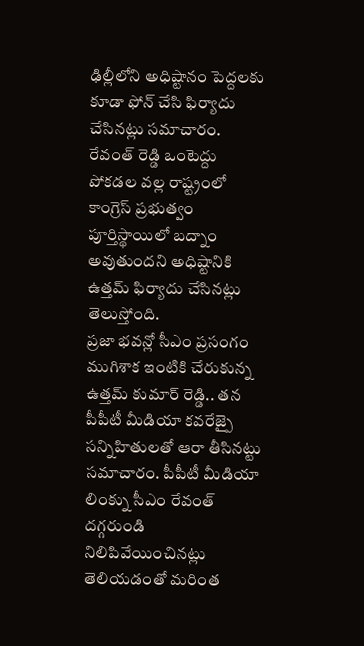ఢిల్లీలోని అధిష్టానం పెద్దలకు కూడా ఫోన్ చేసి ఫిర్యాదు చేసినట్లు సమాచారం. రేవంత్ రెడ్డి ఒంటెద్దు పోకడల వల్ల రాష్ట్రంలో కాంగ్రెస్ ప్రభుత్వం పూర్తిస్థాయిలో బద్నాం అవుతుందని అధిష్టానికి ఉత్తమ్ ఫిర్యాదు చేసినట్లు తెలుస్తోంది.
ప్రజా భవన్లో సీఎం ప్రసంగం ముగిశాక ఇంటికి చేరుకున్న ఉత్తమ్ కుమార్ రెడ్డి.. తన పీపీటీ మీడియా కవరేజ్పై సన్నిహితులతో ఆరా తీసినట్టు సమాచారం. పీపీటీ మీడియా లింక్ను సీఎం రేవంత్ దగ్గరుండి నిలిపివేయించినట్లు తెలియడంతో మరింత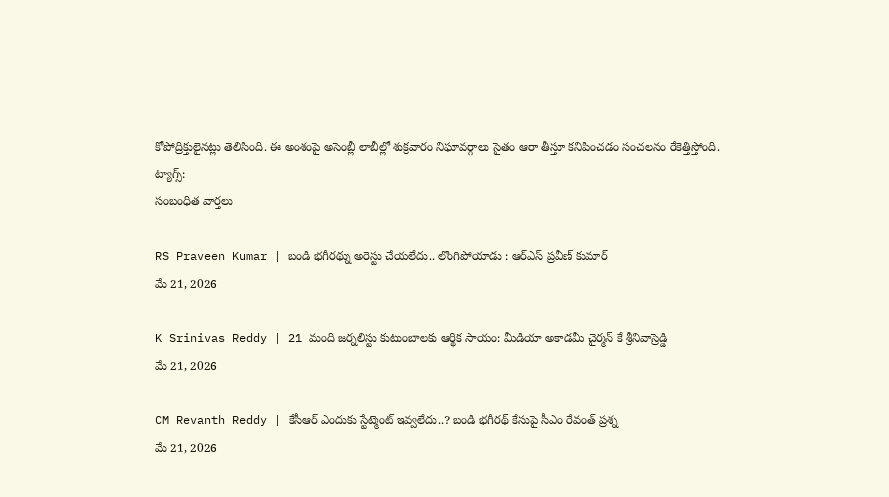కోపోద్రిక్తులైనట్లు తెలిసింది. ఈ అంశంపై అసెంబ్లీ లాబీల్లో శుక్రవారం నిఘావర్గాలు సైతం ఆరా తీస్తూ కనిపించడం సంచలనం రేకెత్తిస్తోంది.
ట్యాగ్స్:
సంబంధిత వార్తలు

RS Praveen Kumar | బండి భగీరథ్ను అరెస్టు చేయలేదు.. లొంగిపోయాడు : ఆర్ఎస్ ప్రవీణ్ కుమార్
మే 21, 2026

K Srinivas Reddy | 21 మంది జర్నలిస్టు కుటుంబాలకు ఆర్థిక సాయం: మీడియా అకాడమీ చైర్మన్ కే శ్రీనివాస్రెడ్డి
మే 21, 2026

CM Revanth Reddy | కేసీఆర్ ఎందుకు స్టేట్మెంట్ ఇవ్వలేదు..? బండి భగీరథ్ కేసుపై సీఎం రేవంత్ ప్రశ్న
మే 21, 2026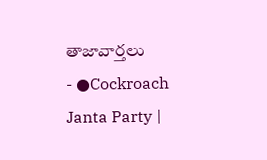తాజావార్తలు
- ●Cockroach Janta Party |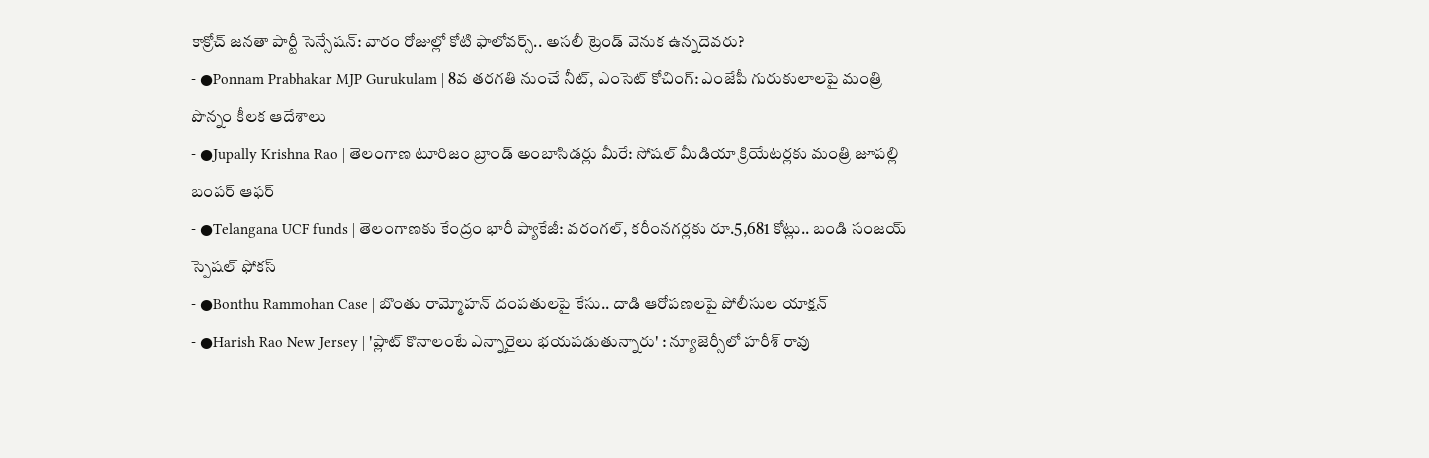కాక్రోచ్ జనతా పార్టీ సెన్సేషన్: వారం రోజుల్లో కోటి ఫాలోవర్స్.. అసలీ ట్రెండ్ వెనుక ఉన్నదెవరు?
- ●Ponnam Prabhakar MJP Gurukulam | 8వ తరగతి నుంచే నీట్, ఎంసెట్ కోచింగ్: ఎంజేపీ గురుకులాలపై మంత్రి పొన్నం కీలక ఆదేశాలు
- ●Jupally Krishna Rao | తెలంగాణ టూరిజం బ్రాండ్ అంబాసిడర్లు మీరే: సోషల్ మీడియా క్రియేటర్లకు మంత్రి జూపల్లి బంపర్ ఆఫర్
- ●Telangana UCF funds | తెలంగాణకు కేంద్రం భారీ ప్యాకేజీ: వరంగల్, కరీంనగర్లకు రూ.5,681 కోట్లు.. బండి సంజయ్ స్పెషల్ ఫోకస్
- ●Bonthu Rammohan Case | బొంతు రామ్మోహన్ దంపతులపై కేసు.. దాడి ఆరోపణలపై పోలీసుల యాక్షన్
- ●Harish Rao New Jersey | 'ప్లాట్ కొనాలంటే ఎన్నారైలు భయపడుతున్నారు' : న్యూజెర్సీలో హరీశ్ రావు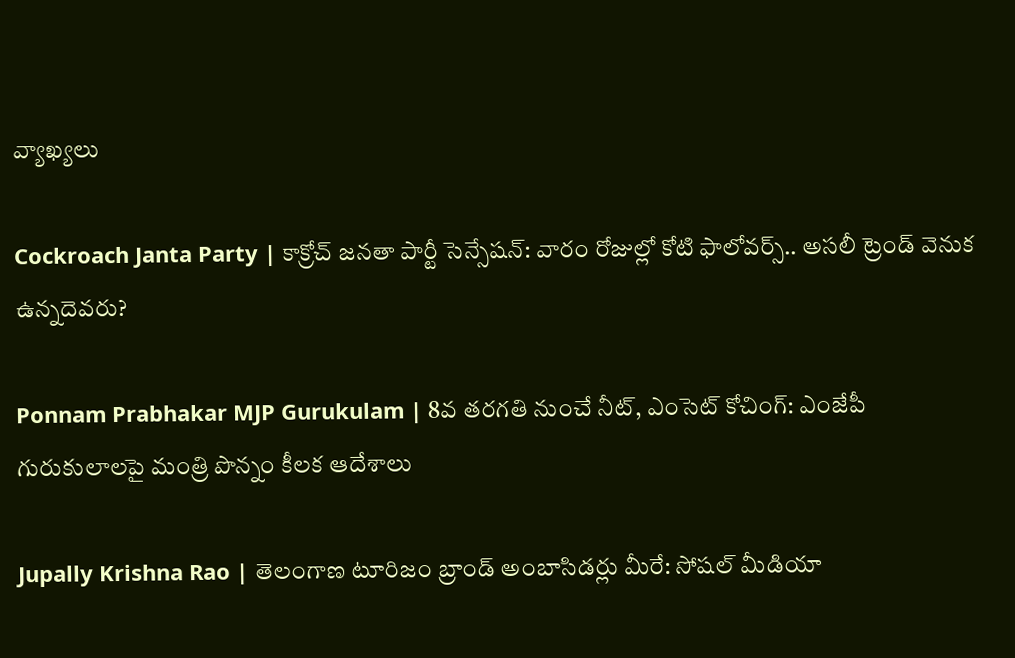వ్యాఖ్యలు

Cockroach Janta Party | కాక్రోచ్ జనతా పార్టీ సెన్సేషన్: వారం రోజుల్లో కోటి ఫాలోవర్స్.. అసలీ ట్రెండ్ వెనుక ఉన్నదెవరు?

Ponnam Prabhakar MJP Gurukulam | 8వ తరగతి నుంచే నీట్, ఎంసెట్ కోచింగ్: ఎంజేపీ గురుకులాలపై మంత్రి పొన్నం కీలక ఆదేశాలు

Jupally Krishna Rao | తెలంగాణ టూరిజం బ్రాండ్ అంబాసిడర్లు మీరే: సోషల్ మీడియా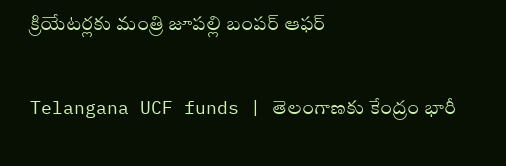క్రియేటర్లకు మంత్రి జూపల్లి బంపర్ ఆఫర్

Telangana UCF funds | తెలంగాణకు కేంద్రం భారీ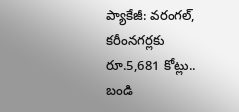ప్యాకేజీ: వరంగల్, కరీంనగర్లకు రూ.5,681 కోట్లు.. బండి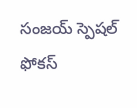సంజయ్ స్పెషల్ ఫోకస్